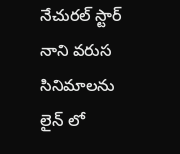నేచురల్ స్టార్ నాని వరుస సినిమాలను లైన్ లో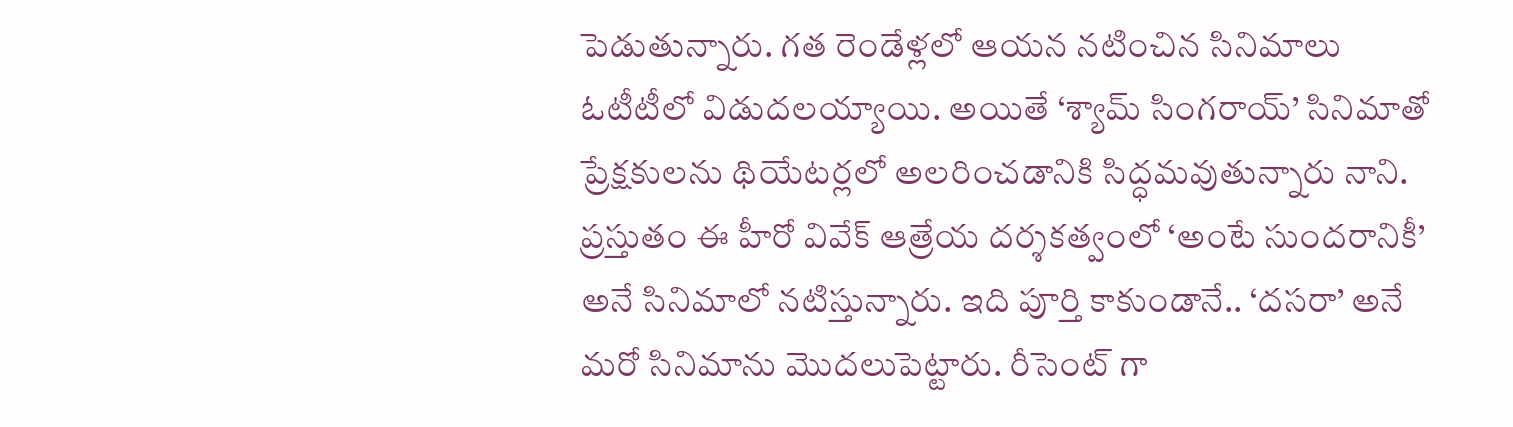పెడుతున్నారు. గత రెండేళ్లలో ఆయన నటించిన సినిమాలు ఓటీటీలో విడుదలయ్యాయి. అయితే ‘శ్యామ్ సింగరాయ్’ సినిమాతో ప్రేక్షకులను థియేటర్లలో అలరించడానికి సిద్ధమవుతున్నారు నాని. ప్రస్తుతం ఈ హీరో వివేక్ ఆత్రేయ దర్శకత్వంలో ‘అంటే సుందరానికీ’ అనే సినిమాలో నటిస్తున్నారు. ఇది పూర్తి కాకుండానే.. ‘దసరా’ అనే మరో సినిమాను మొదలుపెట్టారు. రీసెంట్ గా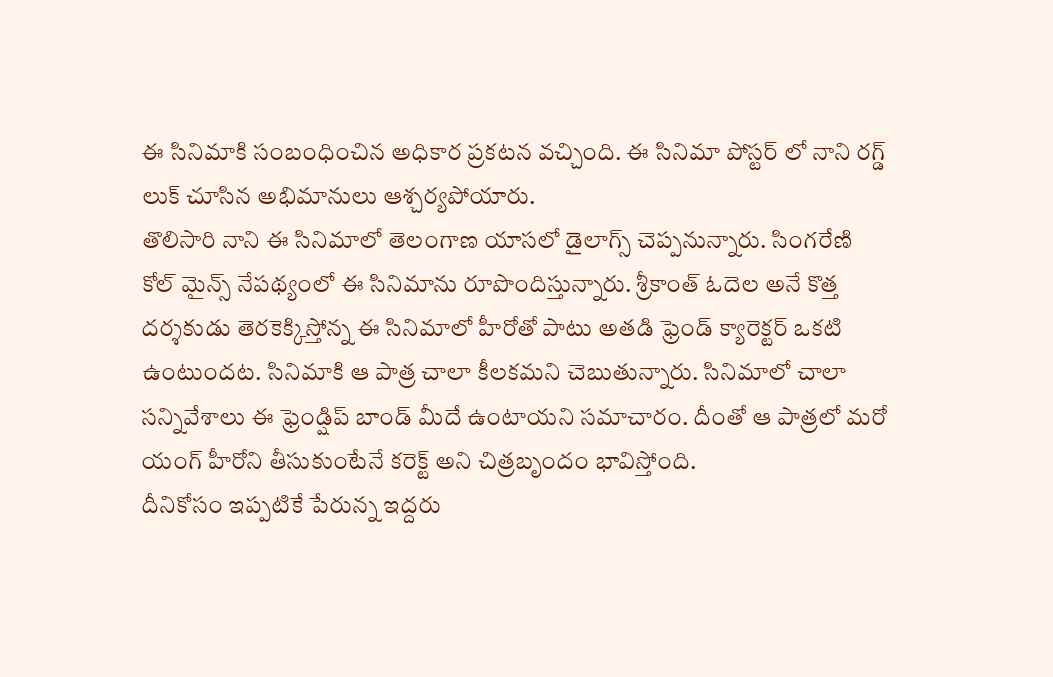ఈ సినిమాకి సంబంధించిన అధికార ప్రకటన వచ్చింది. ఈ సినిమా పోస్టర్ లో నాని రగ్డ్ లుక్ చూసిన అభిమానులు ఆశ్చర్యపోయారు.
తొలిసారి నాని ఈ సినిమాలో తెలంగాణ యాసలో డైలాగ్స్ చెప్పనున్నారు. సింగరేణి కోల్ మైన్స్ నేపథ్యంలో ఈ సినిమాను రూపొందిస్తున్నారు. శ్రీకాంత్ ఓదెల అనే కొత్త దర్శకుడు తెరకెక్కిస్తోన్న ఈ సినిమాలో హీరోతో పాటు అతడి ఫ్రెండ్ క్యారెక్టర్ ఒకటి ఉంటుందట. సినిమాకి ఆ పాత్ర చాలా కీలకమని చెబుతున్నారు. సినిమాలో చాలా సన్నివేశాలు ఈ ఫ్రెండ్షిప్ బాండ్ మీదే ఉంటాయని సమాచారం. దీంతో ఆ పాత్రలో మరో యంగ్ హీరోని తీసుకుంటేనే కరెక్ట్ అని చిత్రబృందం భావిస్తోంది.
దీనికోసం ఇప్పటికే పేరున్న ఇద్దరు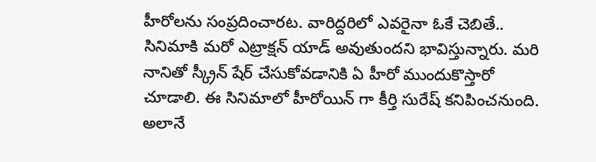హీరోలను సంప్రదించారట. వారిద్దరిలో ఎవరైనా ఓకే చెబితే.. సినిమాకి మరో ఎట్రాక్షన్ యాడ్ అవుతుందని భావిస్తున్నారు. మరి నానితో స్క్రీన్ షేర్ చేసుకోవడానికి ఏ హీరో ముందుకొస్తారో చూడాలి. ఈ సినిమాలో హీరోయిన్ గా కీర్తి సురేష్ కనిపించనుంది. అలానే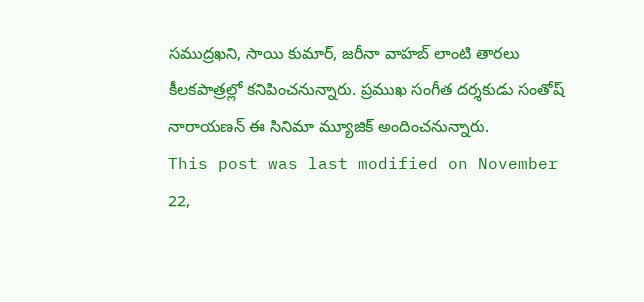సముద్రఖని, సాయి కుమార్, జరీనా వాహబ్ లాంటి తారలు కీలకపాత్రల్లో కనిపించనున్నారు. ప్రముఖ సంగీత దర్శకుడు సంతోష్ నారాయణన్ ఈ సినిమా మ్యూజిక్ అందించనున్నారు.
This post was last modified on November 22,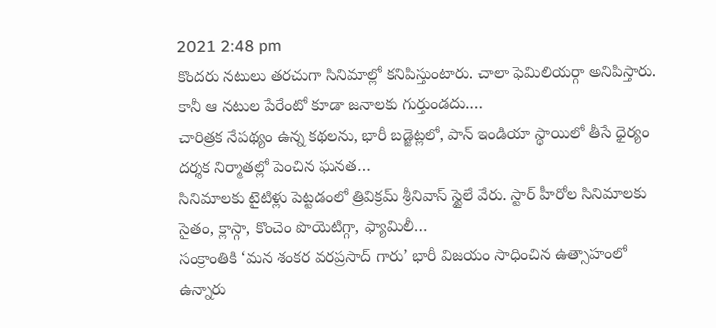2021 2:48 pm
కొందరు నటులు తరచుగా సినిమాల్లో కనిపిస్తుంటారు. చాలా ఫెమిలియర్గా అనిపిస్తారు. కానీ ఆ నటుల పేరేంటో కూడా జనాలకు గుర్తుండదు.…
చారిత్రక నేపథ్యం ఉన్న కథలను, భారీ బడ్జెట్లలో, పాన్ ఇండియా స్థాయిలో తీసే ధైర్యం దర్శక నిర్మాతల్లో పెంచిన ఘనత…
సినిమాలకు టైటిళ్లు పెట్టడంలో త్రివిక్రమ్ శ్రీనివాస్ స్టైలే వేరు. స్టార్ హీరోల సినిమాలకు సైతం, క్లాస్గా, కొంచెం పొయెటిగ్గా, ఫ్యామిలీ…
సంక్రాంతికి ‘మన శంకర వరప్రసాద్ గారు’ భారీ విజయం సాధించిన ఉత్సాహంలో ఉన్నారు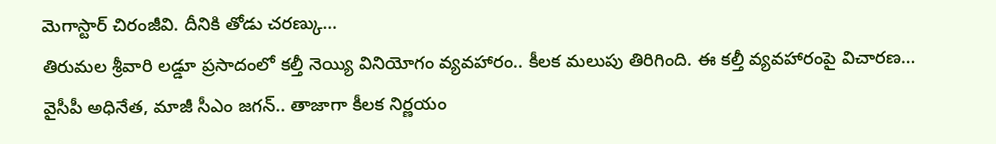మెగాస్టార్ చిరంజీవి. దీనికి తోడు చరణ్కు…
తిరుమల శ్రీవారి లడ్డూ ప్రసాదంలో కల్తీ నెయ్యి వినియోగం వ్యవహారం.. కీలక మలుపు తిరిగింది. ఈ కల్తీ వ్యవహారంపై విచారణ…
వైసీపీ అధినేత, మాజీ సీఎం జగన్.. తాజాగా కీలక నిర్ణయం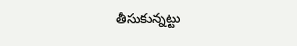తీసుకున్నట్టు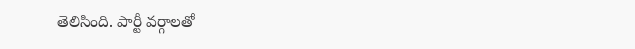తెలిసింది. పార్టీ వర్గాలతో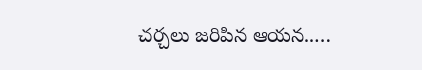చర్చలు జరిపిన ఆయన..…